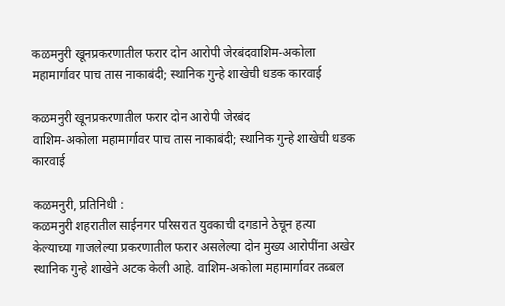कळमनुरी खूनप्रकरणातील फरार दोन आरोपी जेरबंदवाशिम-अकोला महामार्गावर पाच तास नाकाबंदी; स्थानिक गुन्हे शाखेची धडक कारवाई

कळमनुरी खूनप्रकरणातील फरार दोन आरोपी जेरबंद
वाशिम-अकोला महामार्गावर पाच तास नाकाबंदी; स्थानिक गुन्हे शाखेची धडक कारवाई

कळमनुरी, प्रतिनिधी :
कळमनुरी शहरातील साईनगर परिसरात युवकाची दगडाने ठेचून हत्या केल्याच्या गाजलेल्या प्रकरणातील फरार असलेल्या दोन मुख्य आरोपींना अखेर स्थानिक गुन्हे शाखेने अटक केली आहे. वाशिम-अकोला महामार्गावर तब्बल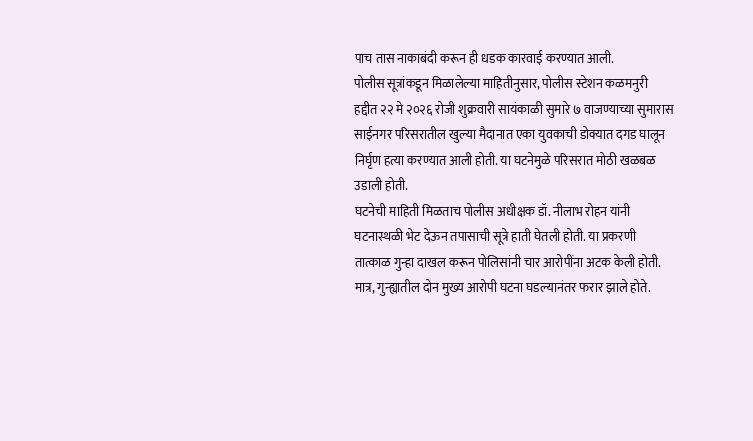पाच तास नाकाबंदी करून ही धडक कारवाई करण्यात आली.
पोलीस सूत्रांकडून मिळालेल्या माहितीनुसार, पोलीस स्टेशन कळमनुरी हद्दीत २२ मे २०२६ रोजी शुक्रवारी सायंकाळी सुमारे ७ वाजण्याच्या सुमारास साईनगर परिसरातील खुल्या मैदानात एका युवकाची डोक्यात दगड घालून निर्घृण हत्या करण्यात आली होती. या घटनेमुळे परिसरात मोठी खळबळ उडाली होती.
घटनेची माहिती मिळताच पोलीस अधीक्षक डॉ. नीलाभ रोहन यांनी घटनास्थळी भेट देऊन तपासाची सूत्रे हाती घेतली होती. या प्रकरणी तात्काळ गुन्हा दाखल करून पोलिसांनी चार आरोपींना अटक केली होती. मात्र, गुन्ह्यातील दोन मुख्य आरोपी घटना घडल्यानंतर फरार झाले होते.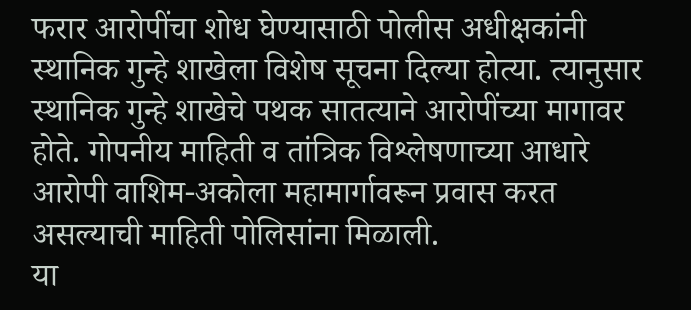फरार आरोपींचा शोध घेण्यासाठी पोलीस अधीक्षकांनी स्थानिक गुन्हे शाखेला विशेष सूचना दिल्या होत्या. त्यानुसार स्थानिक गुन्हे शाखेचे पथक सातत्याने आरोपींच्या मागावर होते. गोपनीय माहिती व तांत्रिक विश्लेषणाच्या आधारे आरोपी वाशिम-अकोला महामार्गावरून प्रवास करत असल्याची माहिती पोलिसांना मिळाली.
या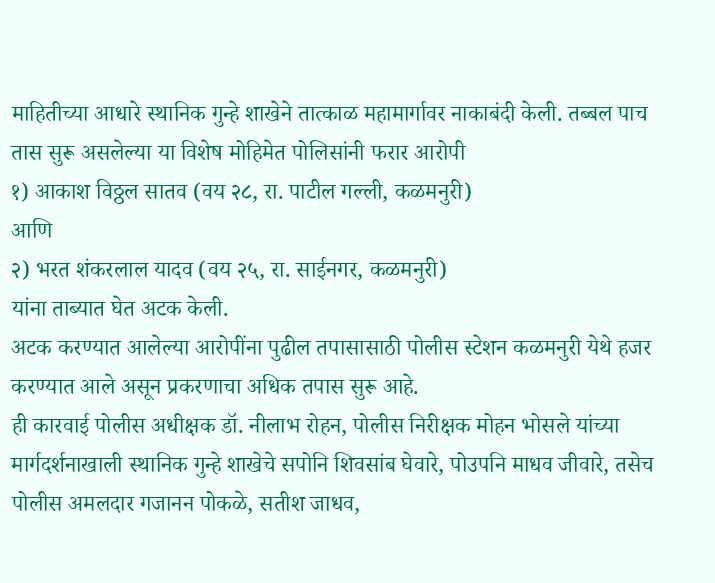माहितीच्या आधारे स्थानिक गुन्हे शाखेने तात्काळ महामार्गावर नाकाबंदी केली. तब्बल पाच तास सुरू असलेल्या या विशेष मोहिमेत पोलिसांनी फरार आरोपी
१) आकाश विठ्ठल सातव (वय २८, रा. पाटील गल्ली, कळमनुरी)
आणि
२) भरत शंकरलाल यादव (वय २५, रा. साईनगर, कळमनुरी)
यांना ताब्यात घेत अटक केली.
अटक करण्यात आलेल्या आरोपींना पुढील तपासासाठी पोलीस स्टेशन कळमनुरी येथे हजर करण्यात आले असून प्रकरणाचा अधिक तपास सुरू आहे.
ही कारवाई पोलीस अधीक्षक डॉ. नीलाभ रोहन, पोलीस निरीक्षक मोहन भोसले यांच्या मार्गदर्शनाखाली स्थानिक गुन्हे शाखेचे सपोनि शिवसांब घेवारे, पोउपनि माधव जीवारे, तसेच पोलीस अमलदार गजानन पोकळे, सतीश जाधव,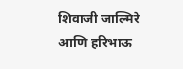शिवाजी जाल्मिरे आणि हरिभाऊ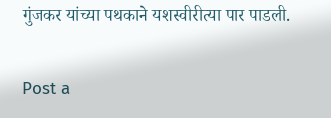गुंजकर यांच्या पथकाने यशस्वीरीत्या पार पाडली.

Post a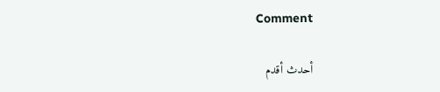Comment

أحدث أقدم